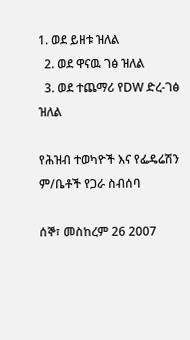1. ወደ ይዘቱ ዝለል
  2. ወደ ዋናዉ ገፅ ዝለል
  3. ወደ ተጨማሪ የDW ድረ-ገፅ ዝለል

የሕዝብ ተወካዮች እና የፌዴሬሽን ም/ቤቶች የጋራ ስብሰባ

ሰኞ፣ መስከረም 26 2007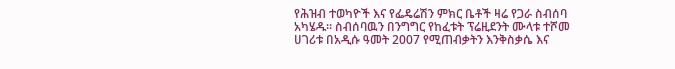የሕዝብ ተወካዮች እና የፌዴሬሽን ምክር ቤቶች ዛሬ የጋራ ስብሰባ አካሄዱ። ስብሰባዉን በንግግር የከፈቱት ፕሬዚደንት ሙላቱ ተሾመ ሀገሪቱ በአዲሱ ዓመት 2007 የሚጠብቃትን እንቅስቃሴ እና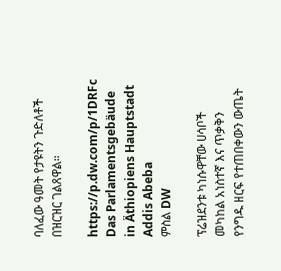ባለፈው ዓመት የታዩትን ጉድለቶች በዝርዝር ገልጸዋል።

https://p.dw.com/p/1DRFc
Das Parlamentsgebäude in Äthiopiens Hauptstadt Addis Abeba
ምስል DW

ፕሬዝደንቱ ካነሱዋቸው ሀሳቦች መካከል አነስተኛ እና ጥቃቅን የንግዱ ዘርፍ የተጠበቀውን ውጤት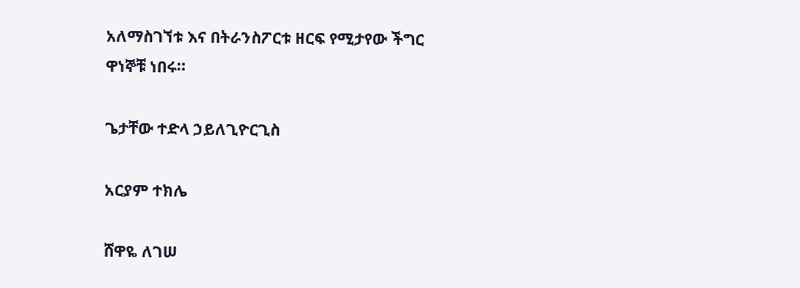አለማስገኘቱ እና በትራንስፖርቱ ዘርፍ የሚታየው ችግር ዋነኞቹ ነበሩ።

ጌታቸው ተድላ ኃይለጊዮርጊስ

አርያም ተክሌ

ሸዋዬ ለገሠ